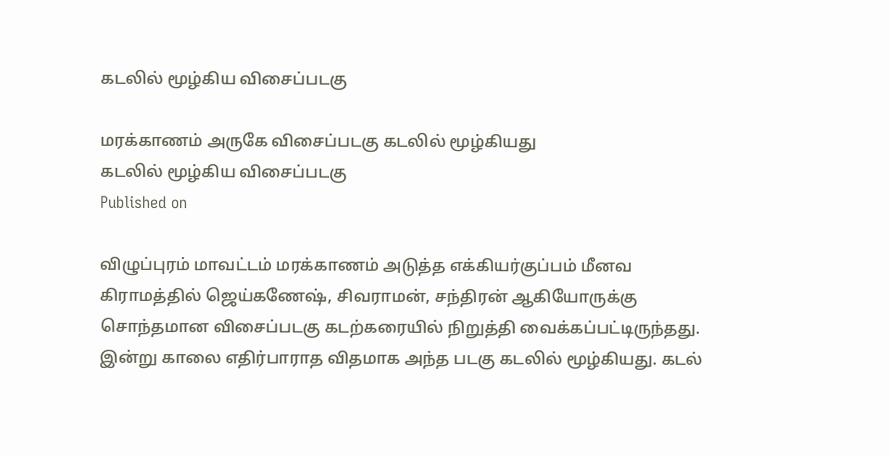கடலில் மூழ்கிய விசைப்படகு

மரக்காணம் அருகே விசைப்படகு கடலில் மூழ்கியது
கடலில் மூழ்கிய விசைப்படகு
Published on

விழுப்புரம் மாவட்டம் மரக்காணம் அடுத்த எக்கியர்குப்பம் மீனவ கிராமத்தில் ஜெய்கணேஷ், சிவராமன், சந்திரன் ஆகியோருக்கு சொந்தமான விசைப்படகு கடற்கரையில் நிறுத்தி வைக்கப்பட்டிருந்தது. இன்று காலை எதிர்பாராத விதமாக அந்த படகு கடலில் மூழ்கியது. கடல்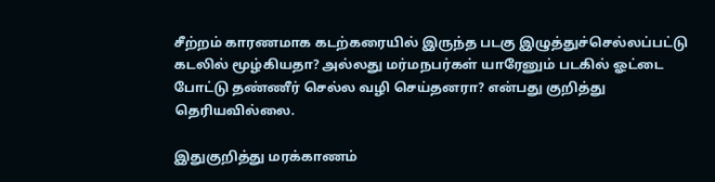சீற்றம் காரணமாக கடற்கரையில் இருந்த படகு இழுத்துச்செல்லப்பட்டு கடலில் மூழ்கியதா? அல்லது மர்மநபர்கள் யாரேனும் படகில் ஓட்டை போட்டு தண்ணீர் செல்ல வழி செய்தனரா? என்பது குறித்து தெரியவில்லை.

இதுகுறித்து மரக்காணம்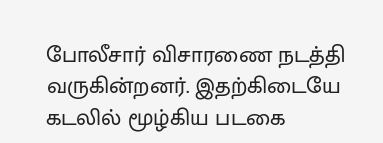போலீசார் விசாரணை நடத்தி வருகின்றனர். இதற்கிடையே கடலில் மூழ்கிய படகை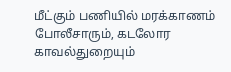மீட்கும் பணியில் மரக்காணம் போலீசாரும், கடலோர காவல்துறையும்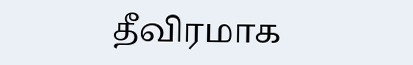தீவிரமாக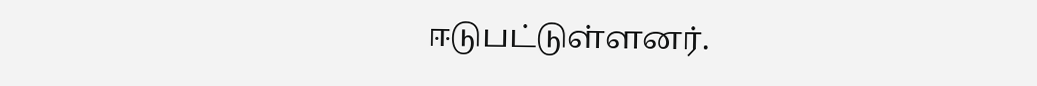ஈடுபட்டுள்ளனர்.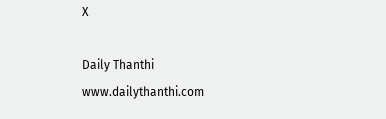X

Daily Thanthi
www.dailythanthi.com